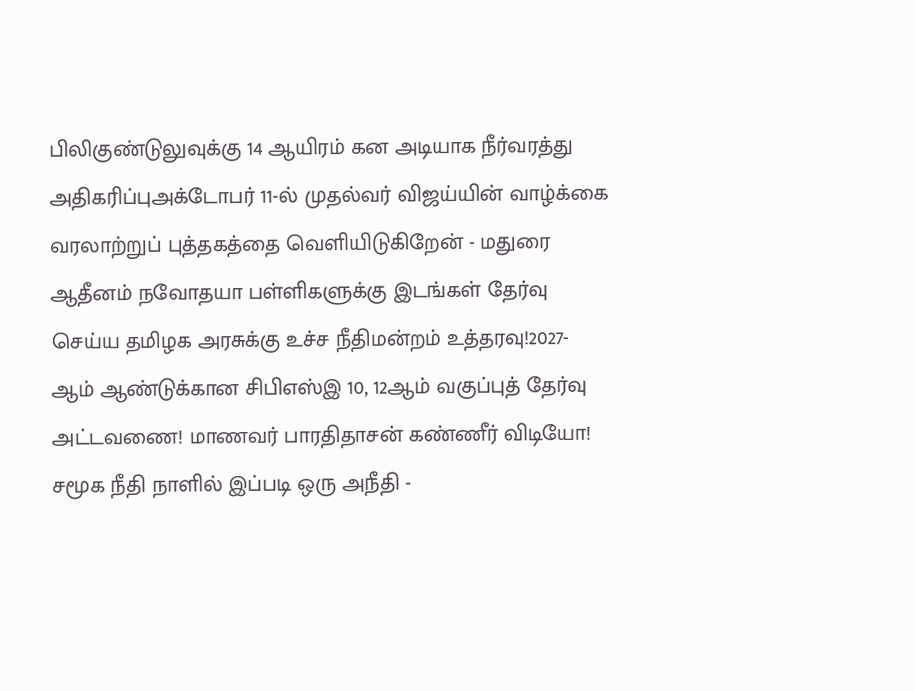பிலிகுண்டுலுவுக்கு 14 ஆயிரம் கன அடியாக நீர்வரத்து அதிகரிப்புஅக்டோபர் 11-ல் முதல்வர் விஜய்யின் வாழ்க்கை வரலாற்றுப் புத்தகத்தை வெளியிடுகிறேன் - மதுரை ஆதீனம் நவோதயா பள்ளிகளுக்கு இடங்கள் தேர்வு செய்ய தமிழக அரசுக்கு உச்ச நீதிமன்றம் உத்தரவு!2027-ஆம் ஆண்டுக்கான சிபிஎஸ்இ 10, 12ஆம் வகுப்புத் தேர்வு அட்டவணை! மாணவர் பாரதிதாசன் கண்ணீர் விடியோ! சமூக நீதி நாளில் இப்படி ஒரு அநீதி -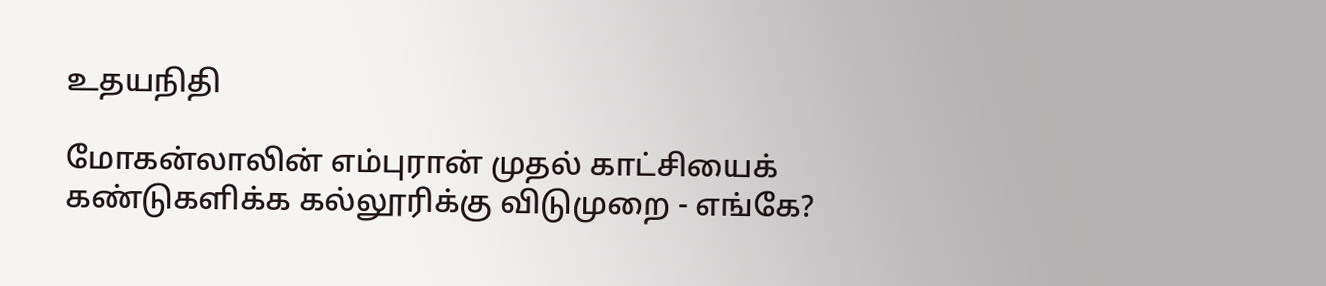உதயநிதி

மோகன்லாலின் எம்புரான் முதல் காட்சியைக் கண்டுகளிக்க கல்லூரிக்கு விடுமுறை - எங்கே?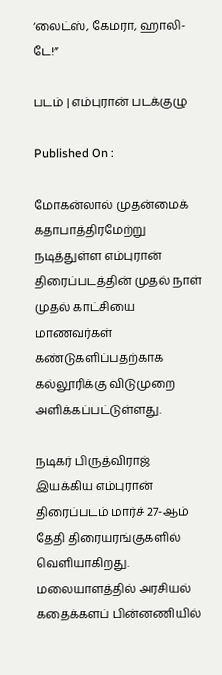‘லைட்ஸ், கேமரா, ஹாலி-டே!”

படம் | எம்புரான் படக்குழு

Published On :

மோகன்லால் முதன்மைக் கதாபாத்திரமேற்று நடித்துள்ள எம்புரான் திரைப்படத்தின் முதல் நாள் முதல் காட்சியை மாணவர்கள் கண்டுகளிப்பதற்காக கல்லூரிக்கு விடுமுறை அளிக்கப்பட்டுள்ளது.

நடிகர் பிருத்விராஜ் இயக்கிய எம்புரான் திரைப்படம் மார்ச் 27-ஆம் தேதி திரையரங்குகளில் வெளியாகிறது. மலையாளத்தில் அரசியல் கதைக்களப் பின்னணியில்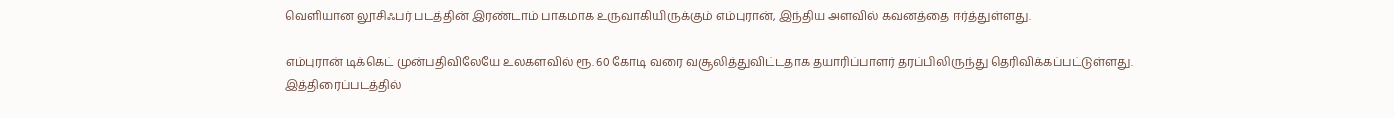வெளியான லூசிஃபர் படத்தின் இரண்டாம் பாகமாக உருவாகியிருக்கும் எம்புரான், இந்திய அளவில் கவனத்தை ஈர்த்துள்ளது.

எம்புரான் டிக்கெட் முன்பதிவிலேயே உலகளவில் ரூ. 60 கோடி வரை வசூலித்துவிட்டதாக தயாரிப்பாளர் தரப்பிலிருந்து தெரிவிக்கப்பட்டுள்ளது. இத்திரைப்படத்தில்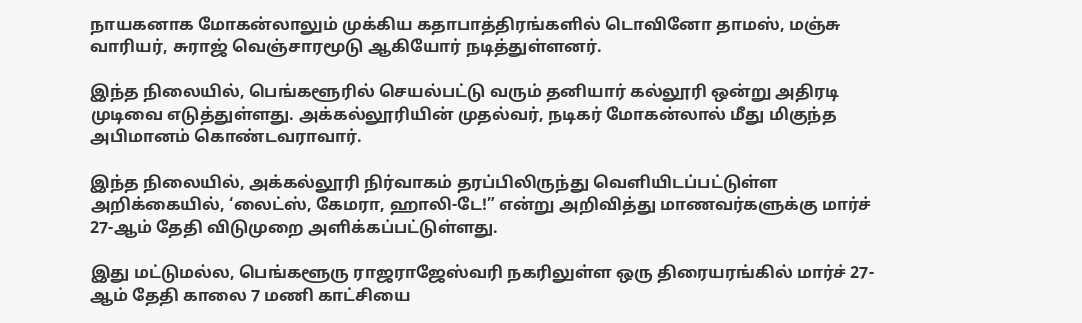நாயகனாக மோகன்லாலும் முக்கிய கதாபாத்திரங்களில் டொவினோ தாமஸ், மஞ்சு வாரியர், சுராஜ் வெஞ்சாரமூடு ஆகியோர் நடித்துள்ளனர்.

இந்த நிலையில், பெங்களூரில் செயல்பட்டு வரும் தனியார் கல்லூரி ஒன்று அதிரடி முடிவை எடுத்துள்ளது. அக்கல்லூரியின் முதல்வர், நடிகர் மோகன்லால் மீது மிகுந்த அபிமானம் கொண்டவராவார்.

இந்த நிலையில், அக்கல்லூரி நிர்வாகம் தரப்பிலிருந்து வெளியிடப்பட்டுள்ள அறிக்கையில், ‘லைட்ஸ், கேமரா, ஹாலி-டே!” என்று அறிவித்து மாணவர்களுக்கு மார்ச் 27-ஆம் தேதி விடுமுறை அளிக்கப்பட்டுள்ளது.

இது மட்டுமல்ல, பெங்களூரு ராஜராஜேஸ்வரி நகரிலுள்ள ஒரு திரையரங்கில் மார்ச் 27-ஆம் தேதி காலை 7 மணி காட்சியை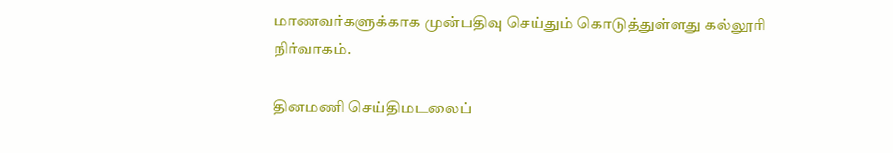மாணவர்களுக்காக முன்பதிவு செய்தும் கொடுத்துள்ளது கல்லூரி நிர்வாகம்.

தினமணி செய்திமடலைப்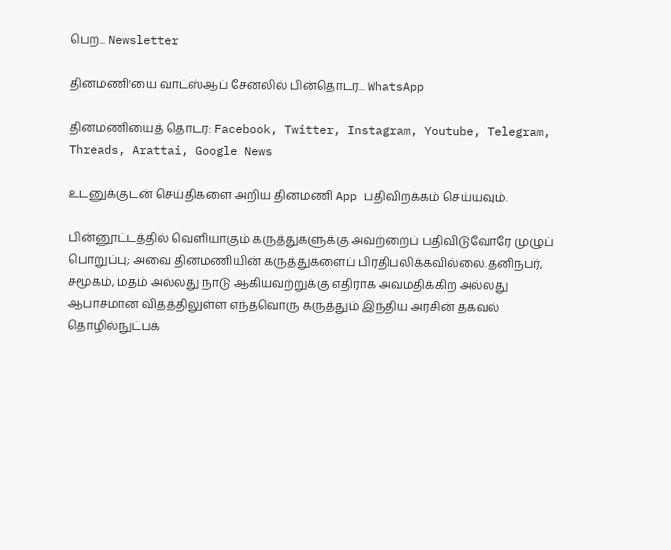பெற... Newsletter

தினமணி'யை வாட்ஸ்ஆப் சேனலில் பின்தொடர... WhatsApp

தினமணியைத் தொடர: Facebook, Twitter, Instagram, Youtube, Telegram, Threads, Arattai, Google News

உடனுக்குடன் செய்திகளை அறிய தினமணி App பதிவிறக்கம் செய்யவும்.

பின்னூட்டத்தில் வெளியாகும் கருத்துகளுக்கு அவற்றைப் பதிவிடுவோரே முழுப் பொறுப்பு; அவை தினமணியின் கருத்துகளைப் பிரதிபலிக்கவில்லை.தனிநபர், சமூகம், மதம் அல்லது நாடு ஆகியவற்றுக்கு எதிராக அவமதிக்கிற அல்லது ஆபாசமான விதத்திலுள்ள எந்தவொரு கருத்தும் இந்திய அரசின் தகவல் தொழில்நுட்பக்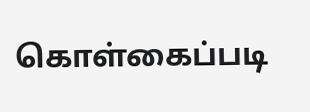கொள்கைப்படி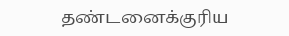தண்டனைக்குரிய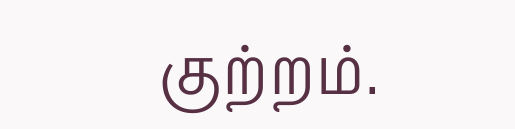குற்றம்.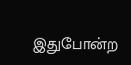இதுபோன்ற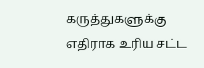கருத்துகளுக்கு எதிராக உரிய சட்ட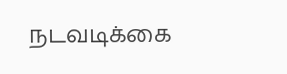நடவடிக்கை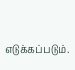எடுக்கப்படும்.